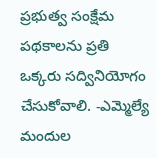ప్రభుత్వ సంక్షేమ పథకాలను ప్రతి ఒక్కరు సద్వినియోగం చేసుకోవాలి. -ఎమ్మెల్యే మందుల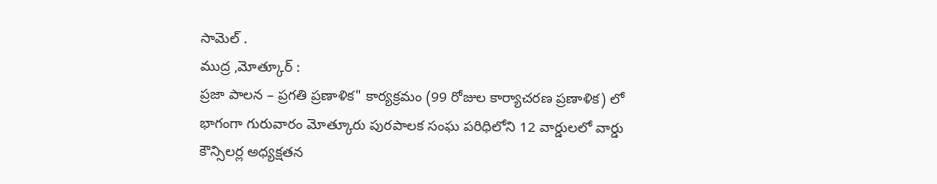సామెల్ .
ముద్ర ,మోత్కూర్ :
ప్రజా పాలన – ప్రగతి ప్రణాళిక" కార్యక్రమం (99 రోజుల కార్యాచరణ ప్రణాళిక) లో భాగంగా గురువారం మోత్కూరు పురపాలక సంఘ పరిధిలోని 12 వార్డులలో వార్డు కౌన్సిలర్ల అధ్యక్షతన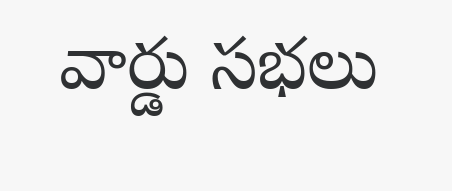వార్డు సభలు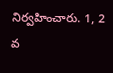నిర్వహించారు. 1, 2 వ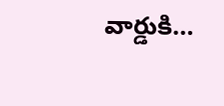వార్డుకి…